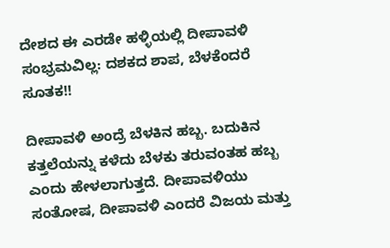ದೇಶದ ಈ ಎರಡೇ ಹಳ್ಳಿಯಲ್ಲಿ ದೀಪಾವಳಿ ಸಂಭ್ರಮವಿಲ್ಲ: ದಶಕದ ಶಾಪ, ಬೆಳಕೆಂದರೆ ಸೂತಕ!!

ದೀಪಾವಳಿ ಅಂದ್ರೆ ಬೆಳಕಿನ ಹಬ್ಬ. ಬದುಕಿನ ಕತ್ತಲೆಯನ್ನು ಕಳೆದು ಬೆಳಕು ತರುವಂತಹ ಹಬ್ಬ ಎಂದು ಹೇಳಲಾಗುತ್ತದೆ. ದೀಪಾವಳಿಯು ಸಂತೋಷ, ದೀಪಾವಳಿ ಎಂದರೆ ವಿಜಯ ಮತ್ತು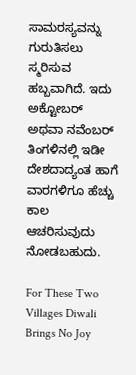ಸಾಮರಸ್ಯವನ್ನು ಗುರುತಿಸಲು ಸ್ಮರಿಸುವ ಹಬ್ಬವಾಗಿದೆ. ಇದು ಅಕ್ಟೋಬರ್ ಅಥವಾ ನವೆಂಬರ್ ತಿಂಗಳಿನಲ್ಲಿ ಇಡೀ ದೇಶದಾದ್ಯಂತ ಹಾಗೆ ವಾರಗಳಿಗೂ ಹೆಚ್ಚು ಕಾಲ ಆಚರಿಸುವುದು ನೋಡಬಹುದು.

For These Two Villages Diwali Brings No Joy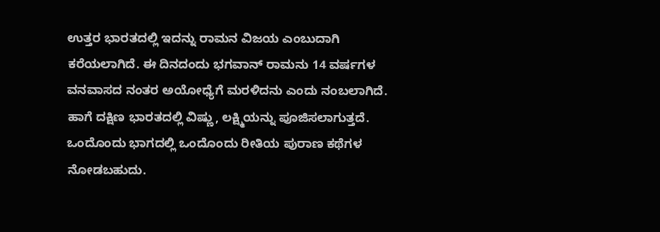ಉತ್ತರ ಭಾರತದಲ್ಲಿ ಇದನ್ನು ರಾಮನ ವಿಜಯ ಎಂಬುದಾಗಿ ಕರೆಯಲಾಗಿದೆ. ಈ ದಿನದಂದು ಭಗವಾನ್ ರಾಮನು 14 ವರ್ಷಗಳ ವನವಾಸದ ನಂತರ ಅಯೋಧ್ಯೆಗೆ ಮರಳಿದನು ಎಂದು ನಂಬಲಾಗಿದೆ. ಹಾಗೆ ದಕ್ಷಿಣ ಭಾರತದಲ್ಲಿ ವಿಷ್ಣು, ಲಕ್ಷ್ಮಿಯನ್ನು ಪೂಜಿಸಲಾಗುತ್ತದೆ. ಒಂದೊಂದು ಭಾಗದಲ್ಲಿ ಒಂದೊಂದು ರೀತಿಯ ಪುರಾಣ ಕಥೆಗಳ ನೋಡಬಹುದು.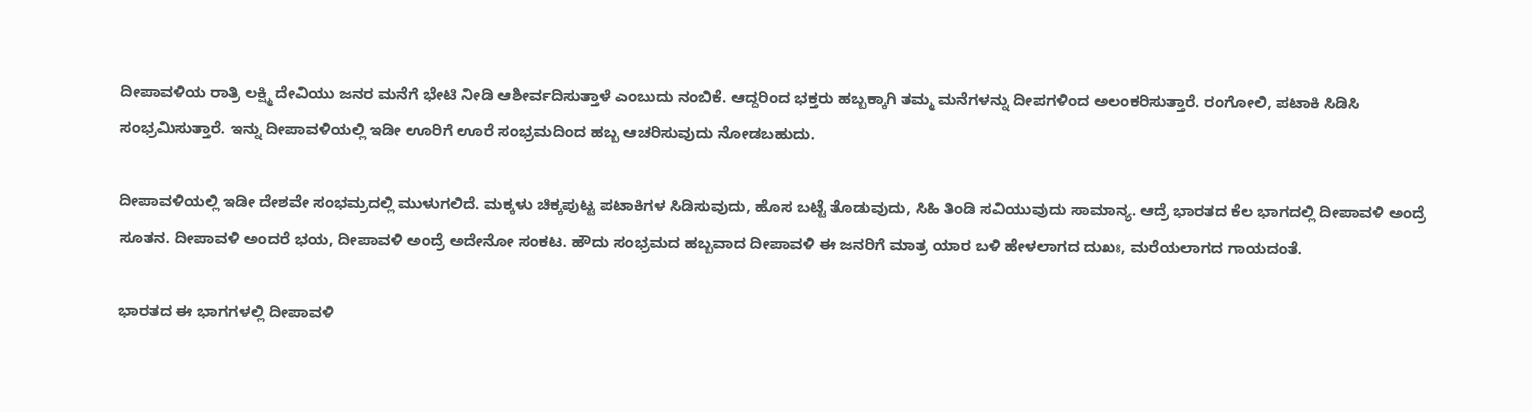ದೀಪಾವಳಿಯ ರಾತ್ರಿ ಲಕ್ಷ್ಮಿ ದೇವಿಯು ಜನರ ಮನೆಗೆ ಭೇಟಿ ನೀಡಿ ಆಶೀರ್ವದಿಸುತ್ತಾಳೆ ಎಂಬುದು ನಂಬಿಕೆ. ಆದ್ದರಿಂದ ಭಕ್ತರು ಹಬ್ಬಕ್ಕಾಗಿ ತಮ್ಮ ಮನೆಗಳನ್ನು ದೀಪಗಳಿಂದ ಅಲಂಕರಿಸುತ್ತಾರೆ. ರಂಗೋಲಿ, ಪಟಾಕಿ ಸಿಡಿಸಿ ಸಂಭ್ರಮಿಸುತ್ತಾರೆ. ಇನ್ನು ದೀಪಾವಳಿಯಲ್ಲಿ ಇಡೀ ಊರಿಗೆ ಊರೆ ಸಂಭ್ರಮದಿಂದ ಹಬ್ಬ ಆಚರಿಸುವುದು ನೋಡಬಹುದು.

ದೀಪಾವಳಿಯಲ್ಲಿ ಇಡೀ ದೇಶವೇ ಸಂಭಮ್ರದಲ್ಲಿ ಮುಳುಗಲಿದೆ. ಮಕ್ಕಳು ಚಿಕ್ಕಪುಟ್ಟ ಪಟಾಕಿಗಳ ಸಿಡಿಸುವುದು, ಹೊಸ ಬಟ್ಟೆ ತೊಡುವುದು, ಸಿಹಿ ತಿಂಡಿ ಸವಿಯುವುದು ಸಾಮಾನ್ಯ. ಆದ್ರೆ ಭಾರತದ ಕೆಲ ಭಾಗದಲ್ಲಿ ದೀಪಾವಳಿ ಅಂದ್ರೆ ಸೂತನ. ದೀಪಾವಳಿ ಅಂದರೆ ಭಯ, ದೀಪಾವಳಿ ಅಂದ್ರೆ ಅದೇನೋ ಸಂಕಟ. ಹೌದು ಸಂಭ್ರಮದ ಹಬ್ಬವಾದ ದೀಪಾವಳಿ ಈ ಜನರಿಗೆ ಮಾತ್ರ ಯಾರ ಬಳಿ ಹೇಳಲಾಗದ ದುಖಃ, ಮರೆಯಲಾಗದ ಗಾಯದಂತೆ.

ಭಾರತದ ಈ ಭಾಗಗಳಲ್ಲಿ ದೀಪಾವಳಿ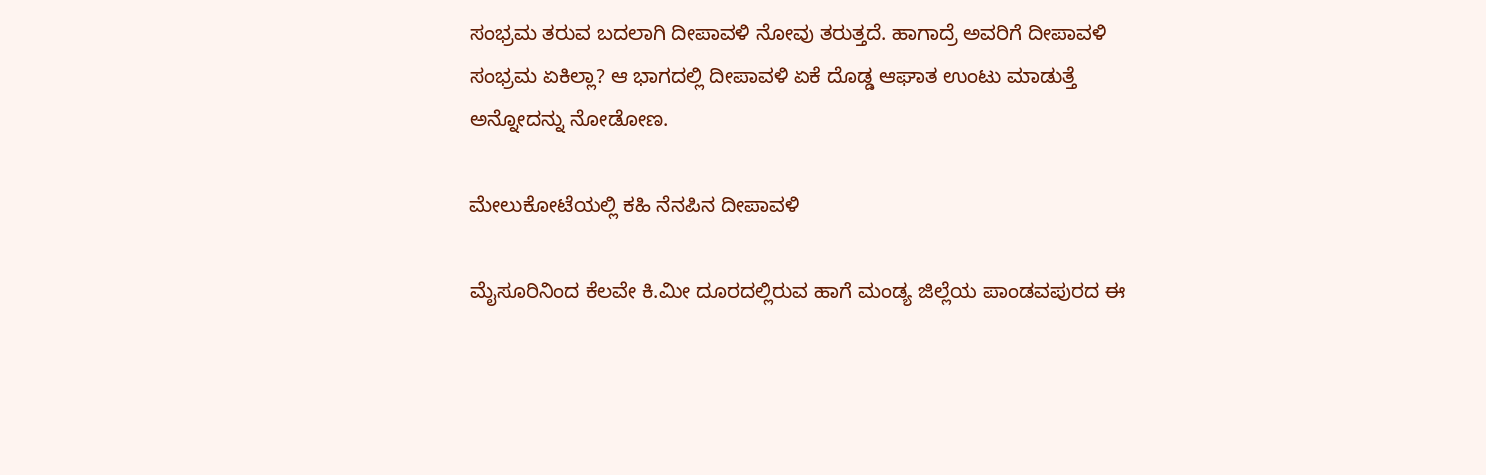ಸಂಭ್ರಮ ತರುವ ಬದಲಾಗಿ ದೀಪಾವಳಿ ನೋವು ತರುತ್ತದೆ. ಹಾಗಾದ್ರೆ ಅವರಿಗೆ ದೀಪಾವಳಿ ಸಂಭ್ರಮ ಏಕಿಲ್ಲಾ? ಆ ಭಾಗದಲ್ಲಿ ದೀಪಾವಳಿ ಏಕೆ ದೊಡ್ಡ ಆಘಾತ ಉಂಟು ಮಾಡುತ್ತೆ ಅನ್ನೋದನ್ನು ನೋಡೋಣ.

ಮೇಲುಕೋಟೆಯಲ್ಲಿ ಕಹಿ ನೆನಪಿನ ದೀಪಾವಳಿ

ಮೈಸೂರಿನಿಂದ ಕೆಲವೇ ಕಿ.ಮೀ ದೂರದಲ್ಲಿರುವ ಹಾಗೆ ಮಂಡ್ಯ ಜಿಲ್ಲೆಯ ಪಾಂಡವಪುರದ ಈ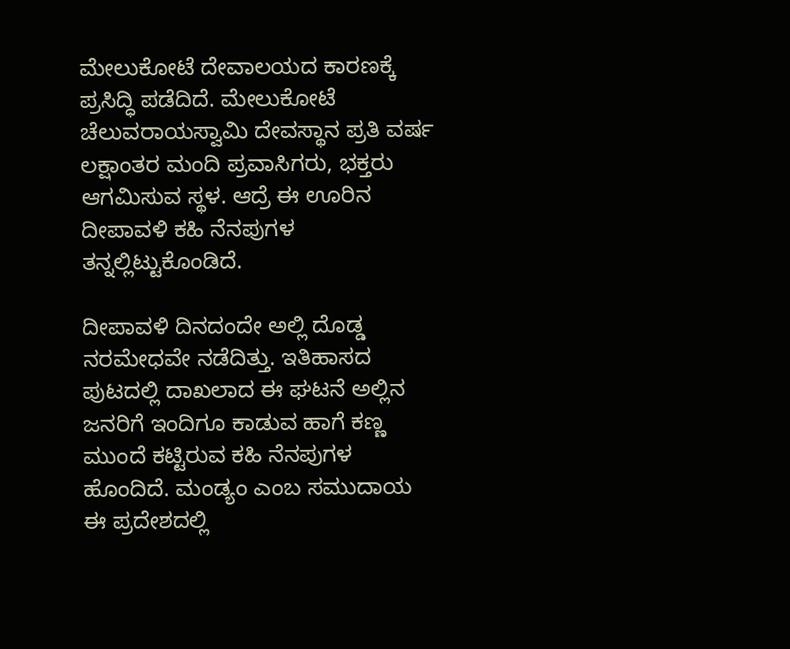ಮೇಲುಕೋಟೆ ದೇವಾಲಯದ ಕಾರಣಕ್ಕೆ ಪ್ರಸಿದ್ಧಿ ಪಡೆದಿದೆ. ಮೇಲುಕೋಟೆ ಚೆಲುವರಾಯಸ್ವಾಮಿ ದೇವಸ್ಥಾನ ಪ್ರತಿ ವರ್ಷ ಲಕ್ಷಾಂತರ ಮಂದಿ ಪ್ರವಾಸಿಗರು, ಭಕ್ತರು ಆಗಮಿಸುವ ಸ್ಥಳ. ಆದ್ರೆ ಈ ಊರಿನ ದೀಪಾವಳಿ ಕಹಿ ನೆನಪುಗಳ ತನ್ನಲ್ಲಿಟ್ಟುಕೊಂಡಿದೆ.

ದೀಪಾವಳಿ ದಿನದಂದೇ ಅಲ್ಲಿ ದೊಡ್ಡ ನರಮೇಧವೇ ನಡೆದಿತ್ತು. ಇತಿಹಾಸದ ಪುಟದಲ್ಲಿ ದಾಖಲಾದ ಈ ಘಟನೆ ಅಲ್ಲಿನ ಜನರಿಗೆ ಇಂದಿಗೂ ಕಾಡುವ ಹಾಗೆ ಕಣ್ಣ ಮುಂದೆ ಕಟ್ಟಿರುವ ಕಹಿ ನೆನಪುಗಳ ಹೊಂದಿದೆ. ಮಂಡ್ಯಂ ಎಂಬ ಸಮುದಾಯ ಈ ಪ್ರದೇಶದಲ್ಲಿ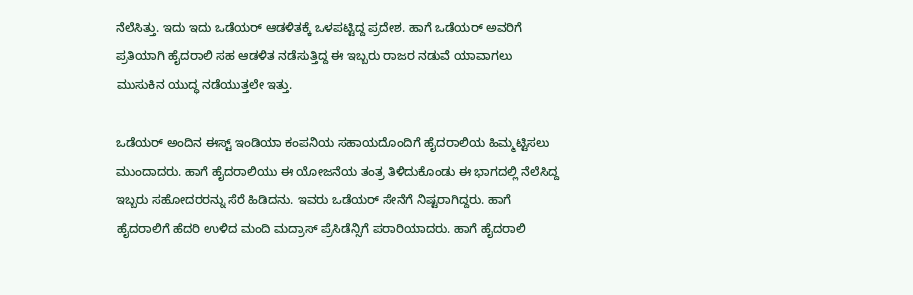ನೆಲೆಸಿತ್ತು. ಇದು ಇದು ಒಡೆಯರ್ ಆಡಳಿತಕ್ಕೆ ಒಳಪಟ್ಟಿದ್ದ ಪ್ರದೇಶ. ಹಾಗೆ ಒಡೆಯರ್‌ ಅವರಿಗೆ ಪ್ರತಿಯಾಗಿ ಹೈದರಾಲಿ ಸಹ ಆಡಳಿತ ನಡೆಸುತ್ತಿದ್ದ ಈ ಇಬ್ಬರು ರಾಜರ ನಡುವೆ ಯಾವಾಗಲು ಮುಸುಕಿನ ಯುದ್ಧ ನಡೆಯುತ್ತಲೇ ಇತ್ತು.

ಒಡೆಯರ್ ಅಂದಿನ ಈಸ್ಟ್ ಇಂಡಿಯಾ ಕಂಪನಿಯ ಸಹಾಯದೊಂದಿಗೆ ಹೈದರಾಲಿಯ ಹಿಮ್ಮಟ್ಟಿಸಲು ಮುಂದಾದರು. ಹಾಗೆ ಹೈದರಾಲಿಯು ಈ ಯೋಜನೆಯ ತಂತ್ರ ತಿಳಿದುಕೊಂಡು ಈ ಭಾಗದಲ್ಲಿ ನೆಲೆಸಿದ್ದ ಇಬ್ಬರು ಸಹೋದರರನ್ನು ಸೆರೆ ಹಿಡಿದನು. ಇವರು ಒಡೆಯರ್ ಸೇನೆಗೆ ನಿಷ್ಟರಾಗಿದ್ದರು. ಹಾಗೆ ಹೈದರಾಲಿಗೆ ಹೆದರಿ ಉಳಿದ ಮಂದಿ ಮದ್ರಾಸ್ ಪ್ರೆಸಿಡೆನ್ಸಿಗೆ ಪರಾರಿಯಾದರು. ಹಾಗೆ ಹೈದರಾಲಿ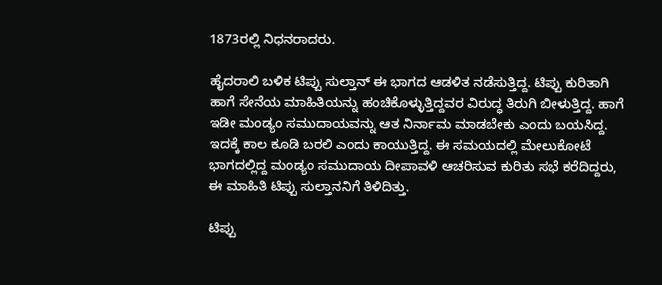1873ರಲ್ಲಿ ನಿಧನರಾದರು.

ಹೈದರಾಲಿ ಬಳಿಕ ಟಿಪ್ಪು ಸುಲ್ತಾನ್ ಈ ಭಾಗದ ಆಡಳಿತ ನಡೆಸುತ್ತಿದ್ದ. ಟಿಪ್ಪು ಕುರಿತಾಗಿ ಹಾಗೆ ಸೇನೆಯ ಮಾಹಿತಿಯನ್ನು ಹಂಚಿಕೊಳ್ಳುತ್ತಿದ್ದವರ ವಿರುದ್ಧ ತಿರುಗಿ ಬೀಳುತ್ತಿದ್ದ. ಹಾಗೆ ಇಡೀ ಮಂಡ್ಯಂ ಸಮುದಾಯವನ್ನು ಆತ ನಿರ್ನಾಮ ಮಾಡಬೇಕು ಎಂದು ಬಯಸಿದ್ದ. ಇದಕ್ಕೆ ಕಾಲ ಕೂಡಿ ಬರಲಿ ಎಂದು ಕಾಯುತ್ತಿದ್ದ. ಈ ಸಮಯದಲ್ಲಿ ಮೇಲುಕೋಟೆ ಭಾಗದಲ್ಲಿದ್ದ ಮಂಡ್ಯಂ ಸಮುದಾಯ ದೀಪಾವಳಿ ಆಚರಿಸುವ ಕುರಿತು ಸಭೆ ಕರೆದಿದ್ದರು, ಈ ಮಾಹಿತಿ ಟಿಪ್ಪು ಸುಲ್ತಾನನಿಗೆ ತಿಳಿದಿತ್ತು.

ಟಿಪ್ಪು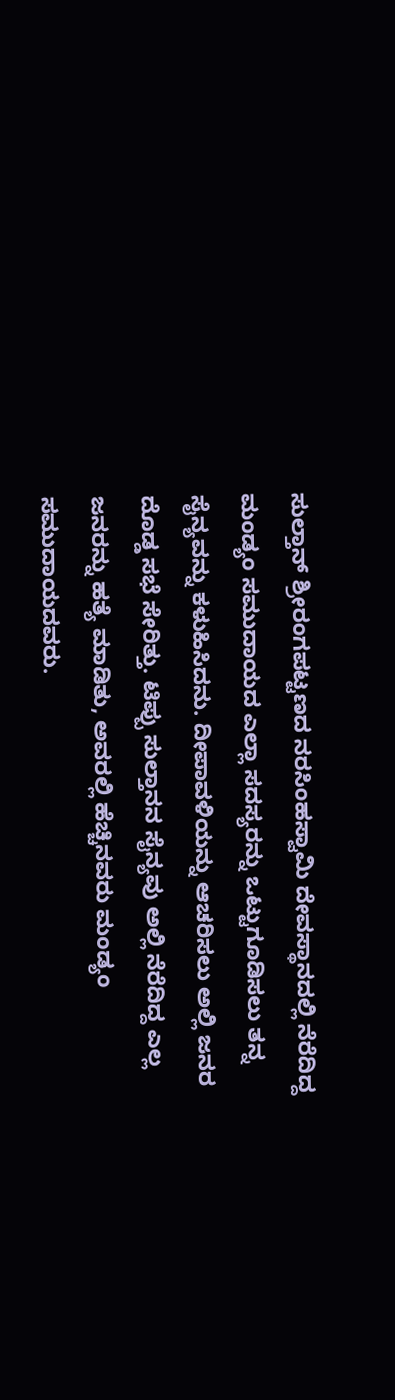ಸುಲ್ತಾನ್ ಶ್ರೀರಂಗಪಟ್ಟಣದ ನರಸಿಂಹಸ್ವಾಮಿ ದೇವಸ್ಥಾನದಲ್ಲಿ ನೆರೆದಿದ್ದ ಮಂಡ್ಯಂ ಸಮುದಾಯದ ಎಲ್ಲಾ ಸದಸ್ಯರನ್ನು ಒಟ್ಟುಗೂಡಿಸಲು ತನ್ನ ಸೈನ್ಯವನ್ನು ಕಳುಹಿಸಿದನು. ದೀಪಾವಳಿಯನ್ನು ಆಚರಿಸಲು ಅಲ್ಲಿ ಜನರ ದೊಡ್ಡ ಸಭೆ ಸೇರಿತ್ತು. ಟಿಪ್ಪು ಸುಲ್ತಾನನ ಸೈನ್ಯವು ಅಲ್ಲಿ ನೆರೆದಿದ್ದ ಎಲ್ಲ ಜನರನ್ನು ಹತ್ಯೆ ಮಾಡಿತು, ಅವರಲ್ಲಿ ಹೆಚ್ಚಿನವರು ಮಂಡ್ಯಂ ಸಮುದಾಯದವರು.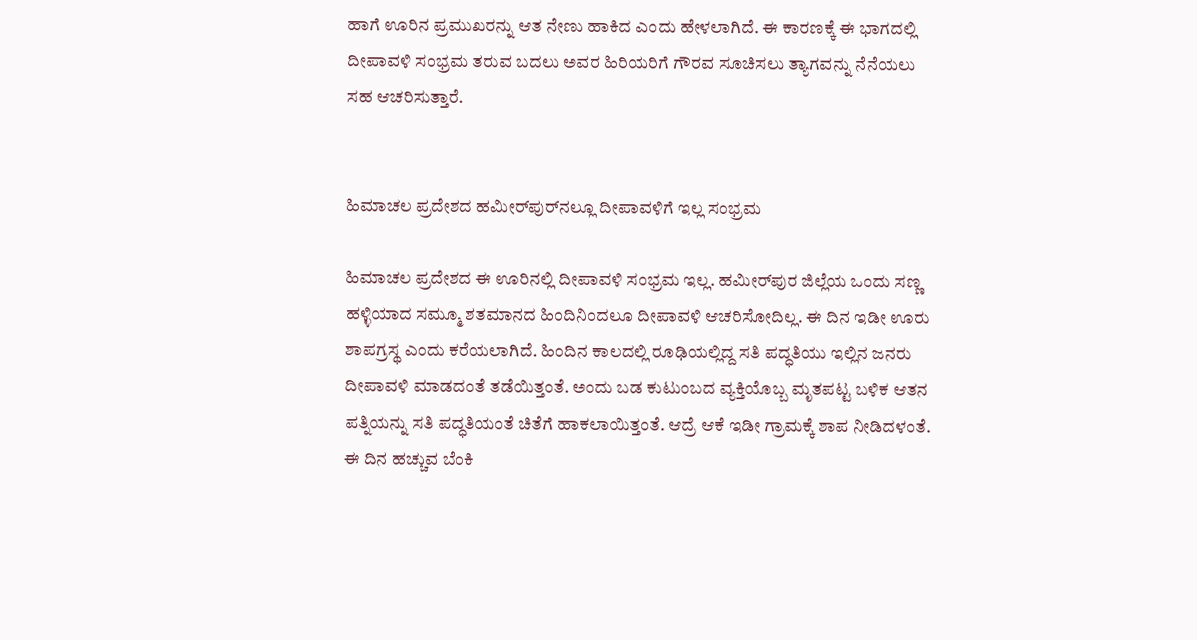ಹಾಗೆ ಊರಿನ ಪ್ರಮುಖರನ್ನು ಆತ ನೇಣು ಹಾಕಿದ ಎಂದು ಹೇಳಲಾಗಿದೆ. ಈ ಕಾರಣಕ್ಕೆ ಈ ಭಾಗದಲ್ಲಿ ದೀಪಾವಳಿ ಸಂಭ್ರಮ ತರುವ ಬದಲು ಅವರ ಹಿರಿಯರಿಗೆ ಗೌರವ ಸೂಚಿಸಲು ತ್ಯಾಗವನ್ನು ನೆನೆಯಲು ಸಹ ಆಚರಿಸುತ್ತಾರೆ.


ಹಿಮಾಚಲ ಪ್ರದೇಶದ ಹಮೀರ್‌ಪುರ್‌ನಲ್ಲೂ ದೀಪಾವಳಿಗೆ ಇಲ್ಲ ಸಂಭ್ರಮ

ಹಿಮಾಚಲ ಪ್ರದೇಶದ ಈ ಊರಿನಲ್ಲಿ ದೀಪಾವಳಿ ಸಂಭ್ರಮ ಇಲ್ಲ. ಹಮೀರ್‌ಪುರ ಜಿಲ್ಲೆಯ ಒಂದು ಸಣ್ಣ ಹಳ್ಳಿಯಾದ ಸಮ್ಮೂ ಶತಮಾನದ ಹಿಂದಿನಿಂದಲೂ ದೀಪಾವಳಿ ಆಚರಿಸೋದಿಲ್ಲ. ಈ ದಿನ ಇಡೀ ಊರು ಶಾಪಗ್ರಸ್ಥ ಎಂದು ಕರೆಯಲಾಗಿದೆ. ಹಿಂದಿನ ಕಾಲದಲ್ಲಿ ರೂಢಿಯಲ್ಲಿದ್ದ ಸತಿ ಪದ್ಧತಿಯು ಇಲ್ಲಿನ ಜನರು ದೀಪಾವಳಿ ಮಾಡದಂತೆ ತಡೆಯಿತ್ತಂತೆ. ಅಂದು ಬಡ ಕುಟುಂಬದ ವ್ಯಕ್ತಿಯೊಬ್ಬ ಮೃತಪಟ್ಟ ಬಳಿಕ ಆತನ ಪತ್ನಿಯನ್ನು ಸತಿ ಪದ್ಧತಿಯಂತೆ ಚಿತೆಗೆ ಹಾಕಲಾಯಿತ್ತಂತೆ. ಆದ್ರೆ ಆಕೆ ಇಡೀ ಗ್ರಾಮಕ್ಕೆ ಶಾಪ ನೀಡಿದಳಂತೆ. ಈ ದಿನ ಹಚ್ಚುವ ಬೆಂಕಿ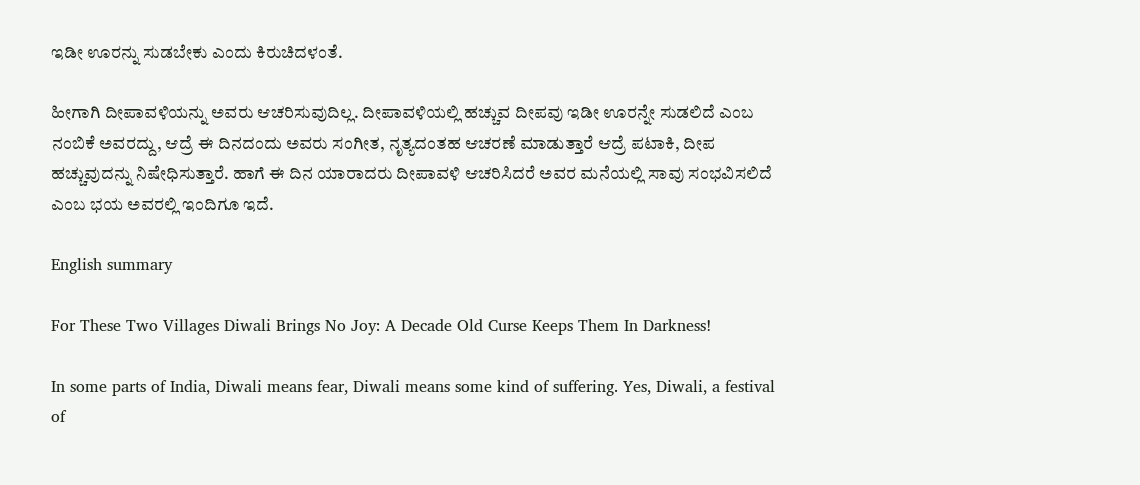ಇಡೀ ಊರನ್ನು ಸುಡಬೇಕು ಎಂದು ಕಿರುಚಿದಳಂತೆ.

ಹೀಗಾಗಿ ದೀಪಾವಳಿಯನ್ನು ಅವರು ಆಚರಿಸುವುದಿಲ್ಲ. ದೀಪಾವಳಿಯಲ್ಲಿ ಹಚ್ಚುವ ದೀಪವು ಇಡೀ ಊರನ್ನೇ ಸುಡಲಿದೆ ಎಂಬ ನಂಬಿಕೆ ಅವರದ್ದು, ಆದ್ರೆ ಈ ದಿನದಂದು ಅವರು ಸಂಗೀತ, ನೃತ್ಯದಂತಹ ಆಚರಣೆ ಮಾಡುತ್ತಾರೆ ಆದ್ರೆ ಪಟಾಕಿ, ದೀಪ ಹಚ್ಚುವುದನ್ನು ನಿಷೇಧಿಸುತ್ತಾರೆ. ಹಾಗೆ ಈ ದಿನ ಯಾರಾದರು ದೀಪಾವಳಿ ಆಚರಿಸಿದರೆ ಅವರ ಮನೆಯಲ್ಲಿ ಸಾವು ಸಂಭವಿಸಲಿದೆ ಎಂಬ ಭಯ ಅವರಲ್ಲಿ ಇಂದಿಗೂ ಇದೆ.

English summary

For These Two Villages Diwali Brings No Joy: A Decade Old Curse Keeps Them In Darkness!

In some parts of India, Diwali means fear, Diwali means some kind of suffering. Yes, Diwali, a festival of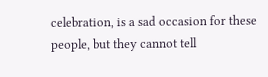celebration, is a sad occasion for these people, but they cannot tell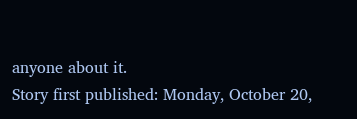anyone about it.
Story first published: Monday, October 20,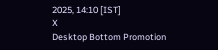2025, 14:10 [IST]
X
Desktop Bottom Promotion